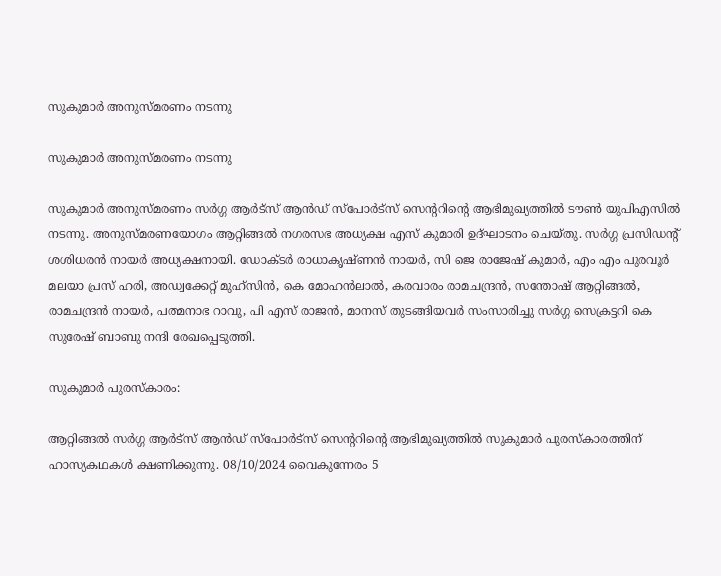സുകുമാർ അനുസ്മരണം നടന്നു

സുകുമാർ അനുസ്മരണം നടന്നു

സുകുമാർ അനുസ്മരണം സർഗ്ഗ ആർട്സ് ആൻഡ് സ്പോർട്സ് സെന്ററിന്റെ ആഭിമുഖ്യത്തിൽ ടൗൺ യുപിഎസിൽ നടന്നു. അനുസ്മരണയോഗം ആറ്റിങ്ങൽ നഗരസഭ അധ്യക്ഷ എസ് കുമാരി ഉദ്ഘാടനം ചെയ്തു. സർഗ്ഗ പ്രസിഡന്റ് ശശിധരൻ നായർ അധ്യക്ഷനായി. ഡോക്ടർ രാധാകൃഷ്ണൻ നായർ, സി ജെ രാജേഷ് കുമാർ, എം എം പുരവൂർ മലയാ പ്രസ് ഹരി, അഡ്വക്കേറ്റ് മുഹ്സിൻ, കെ മോഹന്‍ലാല്‍, കരവാരം രാമചന്ദ്രൻ, സന്തോഷ് ആറ്റിങ്ങൽ, രാമചന്ദ്രൻ നായർ, പത്മനാഭ റാവു, പി എസ് രാജൻ, മാനസ് തുടങ്ങിയവർ സംസാരിച്ചു സർഗ്ഗ സെക്രട്ടറി കെ സുരേഷ് ബാബു നന്ദി രേഖപ്പെടുത്തി.

സുകുമാർ പുരസ്കാരം:

ആറ്റിങ്ങൽ സർഗ്ഗ ആർട്സ് ആൻഡ് സ്പോർട്സ് സെന്ററിന്റെ ആഭിമുഖ്യത്തിൽ സുകുമാർ പുരസ്കാരത്തിന് ഹാസ്യകഥകൾ ക്ഷണിക്കുന്നു. 08/10/2024 വൈകുന്നേരം 5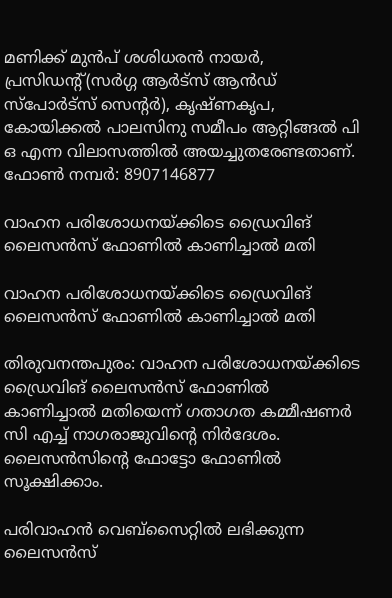മണിക്ക് മുൻപ് ശശിധരൻ നായർ, പ്രസിഡന്റ്(സർഗ്ഗ ആർട്സ് ആൻഡ് സ്പോർട്സ് സെന്റർ), കൃഷ്ണകൃപ, കോയിക്കൽ പാലസിനു സമീപം ആറ്റിങ്ങൽ പി ഒ എന്ന വിലാസത്തിൽ അയച്ചുതരേണ്ടതാണ്.
ഫോൺ നമ്പർ: 8907146877

വാഹന പരിശോധനയ്ക്കിടെ ഡ്രൈവിങ് ലൈസന്‍സ് ഫോണില്‍ കാണിച്ചാല്‍ മതി

വാഹന പരിശോധനയ്ക്കിടെ ഡ്രൈവിങ് ലൈസന്‍സ് ഫോണില്‍ കാണിച്ചാല്‍ മതി

തിരുവനന്തപുരം: വാഹന പരിശോധനയ്ക്കിടെ ഡ്രൈവിങ് ലൈസന്‍സ് ഫോണില്‍ കാണിച്ചാല്‍ മതിയെന്ന് ഗതാഗത കമ്മീഷണര്‍ സി എച്ച് നാഗരാജുവിന്റെ നിര്‍ദേശം. ലൈസന്‍സിന്റെ ഫോട്ടോ ഫോണില്‍ സൂക്ഷിക്കാം.

പരിവാഹന്‍ വെബ്‌സൈറ്റില്‍ ലഭിക്കുന്ന ലൈസന്‍സ്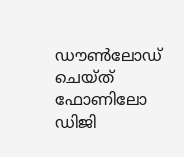ഡൗണ്‍ലോഡ് ചെയ്ത് ഫോണിലോ ഡിജി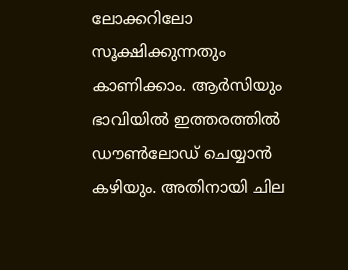ലോക്കറിലോ സൂക്ഷിക്കുന്നതും കാണിക്കാം. ആര്‍സിയും ഭാവിയില്‍ ഇത്തരത്തില്‍ ഡൗണ്‍ലോഡ് ചെയ്യാന്‍ കഴിയും. അതിനായി ചില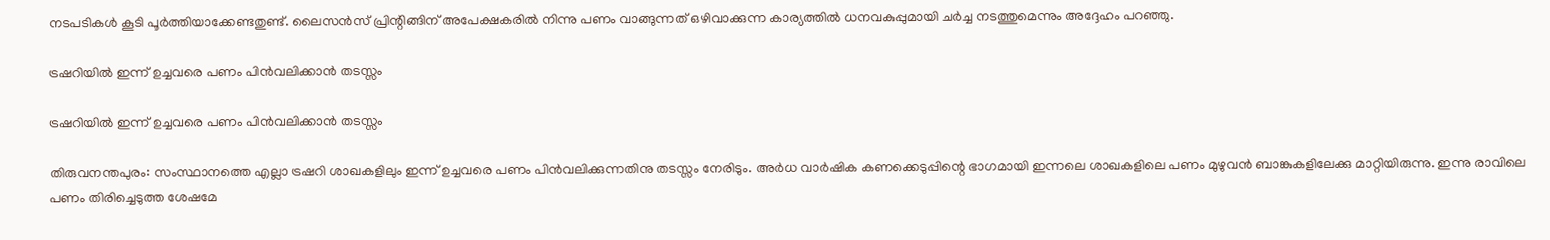നടപടികള്‍ കൂടി പൂര്‍ത്തിയാക്കേണ്ടതുണ്ട്. ലൈസന്‍സ് പ്രിന്റിങ്ങിന് അപേക്ഷകരില്‍ നിന്നു പണം വാങ്ങുന്നത് ഒഴിവാക്കുന്ന കാര്യത്തില്‍ ധനവകുപ്പുമായി ചര്‍ച്ച നടത്തുമെന്നും അദ്ദേഹം പറഞ്ഞു.

ട്രഷറിയിൽ ഇന്ന് ഉച്ചവരെ പണം പിൻവലിക്കാൻ തടസ്സം

ട്രഷറിയിൽ ഇന്ന് ഉച്ചവരെ പണം പിൻവലിക്കാൻ തടസ്സം

തിരുവനന്തപുരം: സംസ്ഥാനത്തെ എല്ലാ ട്രഷറി ശാഖകളിലും ഇന്ന് ഉച്ചവരെ പണം പിൻവലിക്കുന്നതിനു തടസ്സം നേരിടും. അർധ വാർഷിക കണക്കെടുപ്പിന്റെ ഭാഗമായി ഇന്നലെ ശാഖകളിലെ പണം മുഴുവൻ ബാങ്കുകളിലേക്കു മാറ്റിയിരുന്നു. ഇന്നു രാവിലെ പണം തിരിച്ചെടുത്ത ശേഷമേ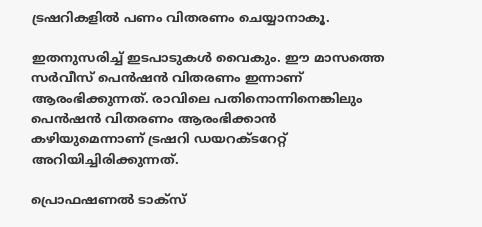ട്രഷറികളിൽ പണം വിതരണം ചെയ്യാനാകൂ.

ഇതനുസരിച്ച് ഇടപാടുകൾ വൈകും. ഈ മാസത്തെ സർവീസ് പെൻഷൻ വിതരണം ഇന്നാണ് ആരംഭിക്കുന്നത്. രാവിലെ പതിനൊന്നിനെങ്കിലും പെൻഷൻ വിതരണം ആരംഭിക്കാൻ കഴിയുമെന്നാണ് ട്രഷറി ഡയറക്ടറേറ്റ് അറിയിച്ചിരിക്കുന്നത്.

പ്രൊഫഷണല്‍ ടാക്സ്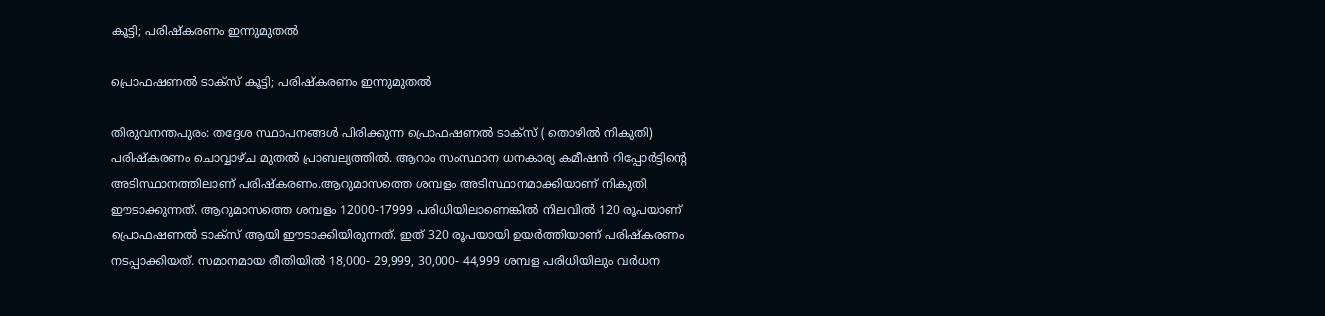കൂട്ടി; പരിഷ്‌കരണം ഇന്നുമുതല്‍

പ്രൊഫഷണല്‍ ടാക്സ് കൂട്ടി; പരിഷ്‌കരണം ഇന്നുമുതല്‍

തിരുവനന്തപുരം: തദ്ദേശ സ്ഥാപനങ്ങള്‍ പിരിക്കുന്ന പ്രൊഫഷണല്‍ ടാക്സ് ( തൊഴില്‍ നികുതി) പരിഷ്‌കരണം ചൊവ്വാഴ്ച മുതല്‍ പ്രാബല്യത്തില്‍. ആറാം സംസ്ഥാന ധനകാര്യ കമീഷന്‍ റിപ്പോര്‍ട്ടിന്റെ അടിസ്ഥാനത്തിലാണ് പരിഷ്‌കരണം.ആറുമാസത്തെ ശമ്പളം അടിസ്ഥാനമാക്കിയാണ് നികുതി ഈടാക്കുന്നത്. ആറുമാസത്തെ ശമ്പളം 12000-17999 പരിധിയിലാണെങ്കില്‍ നിലവില്‍ 120 രൂപയാണ് പ്രൊഫഷണല്‍ ടാക്സ് ആയി ഈടാക്കിയിരുന്നത്. ഇത് 320 രൂപയായി ഉയര്‍ത്തിയാണ് പരിഷ്‌കരണം നടപ്പാക്കിയത്. സമാനമായ രീതിയില്‍ 18,000- 29,999, 30,000- 44,999 ശമ്പള പരിധിയിലും വര്‍ധന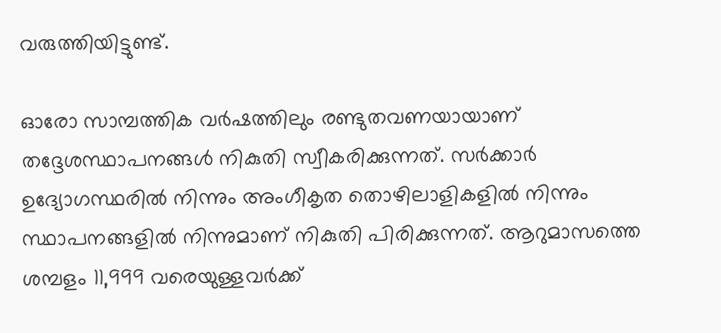വരുത്തിയിട്ടുണ്ട്.

ഓരോ സാമ്പത്തിക വര്‍ഷത്തിലും രണ്ടുതവണയായാണ് തദ്ദേശസ്ഥാപനങ്ങള്‍ നികുതി സ്വീകരിക്കുന്നത്. സര്‍ക്കാര്‍ ഉദ്യോഗസ്ഥരില്‍ നിന്നും അംഗീകൃത തൊഴിലാളികളില്‍ നിന്നും സ്ഥാപനങ്ങളില്‍ നിന്നുമാണ് നികുതി പിരിക്കുന്നത്. ആറുമാസത്തെ ശമ്പളം 11,999 വരെയുള്ളവര്‍ക്ക്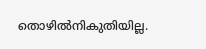തൊഴില്‍നികുതിയില്ല.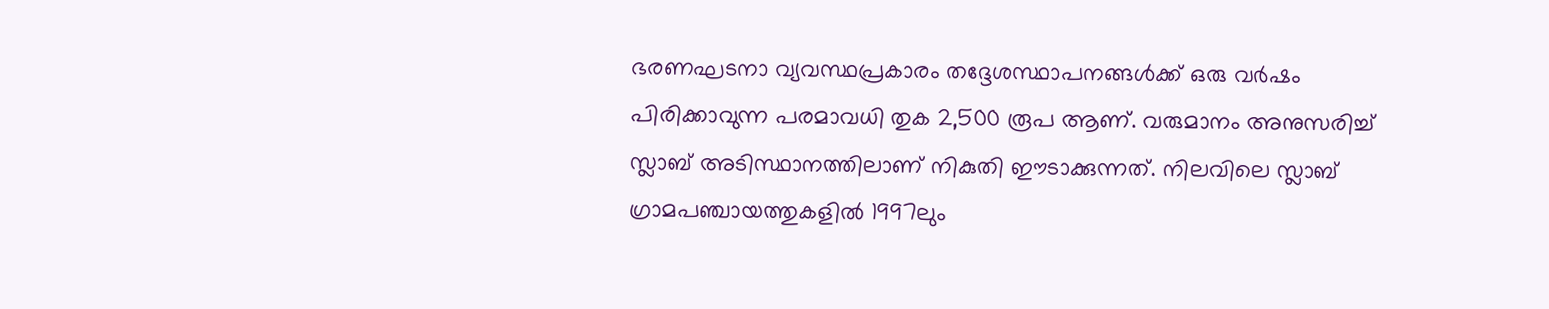ഭരണഘടനാ വ്യവസ്ഥപ്രകാരം തദ്ദേശസ്ഥാപനങ്ങള്‍ക്ക് ഒരു വര്‍ഷം പിരിക്കാവുന്ന പരമാവധി തുക 2,500 രൂപ ആണ്. വരുമാനം അനുസരിച്ച് സ്ലാബ് അടിസ്ഥാനത്തിലാണ് നികുതി ഈടാക്കുന്നത്. നിലവിലെ സ്ലാബ് ഗ്രാമപഞ്ചായത്തുകളില്‍ 1997ലും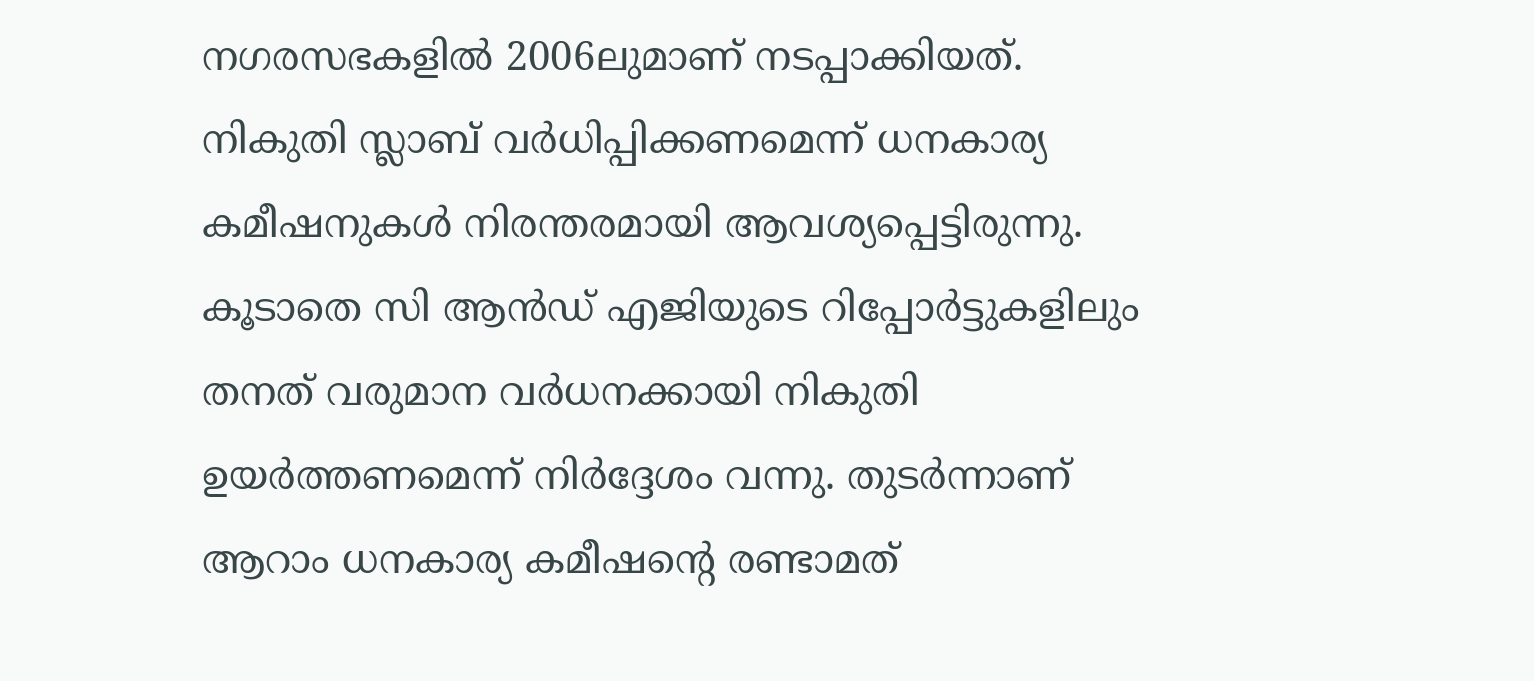നഗരസഭകളില്‍ 2006ലുമാണ് നടപ്പാക്കിയത്. നികുതി സ്ലാബ് വര്‍ധിപ്പിക്കണമെന്ന് ധനകാര്യ കമീഷനുകള്‍ നിരന്തരമായി ആവശ്യപ്പെട്ടിരുന്നു. കൂടാതെ സി ആന്‍ഡ് എജിയുടെ റിപ്പോര്‍ട്ടുകളിലും തനത് വരുമാന വര്‍ധനക്കായി നികുതി ഉയര്‍ത്തണമെന്ന് നിര്‍ദ്ദേശം വന്നു. തുടര്‍ന്നാണ് ആറാം ധനകാര്യ കമീഷന്റെ രണ്ടാമത്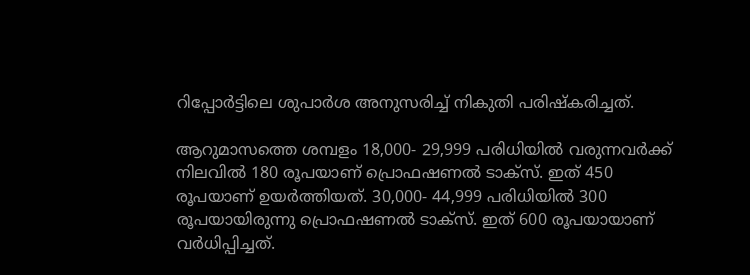റിപ്പോര്‍ട്ടിലെ ശുപാര്‍ശ അനുസരിച്ച് നികുതി പരിഷ്‌കരിച്ചത്.

ആറുമാസത്തെ ശമ്പളം 18,000- 29,999 പരിധിയില്‍ വരുന്നവര്‍ക്ക് നിലവില്‍ 180 രൂപയാണ് പ്രൊഫഷണല്‍ ടാക്സ്. ഇത് 450 രൂപയാണ് ഉയര്‍ത്തിയത്. 30,000- 44,999 പരിധിയില്‍ 300 രൂപയായിരുന്നു പ്രൊഫഷണല്‍ ടാക്‌സ്. ഇത് 600 രൂപയായാണ് വര്‍ധിപ്പിച്ചത്.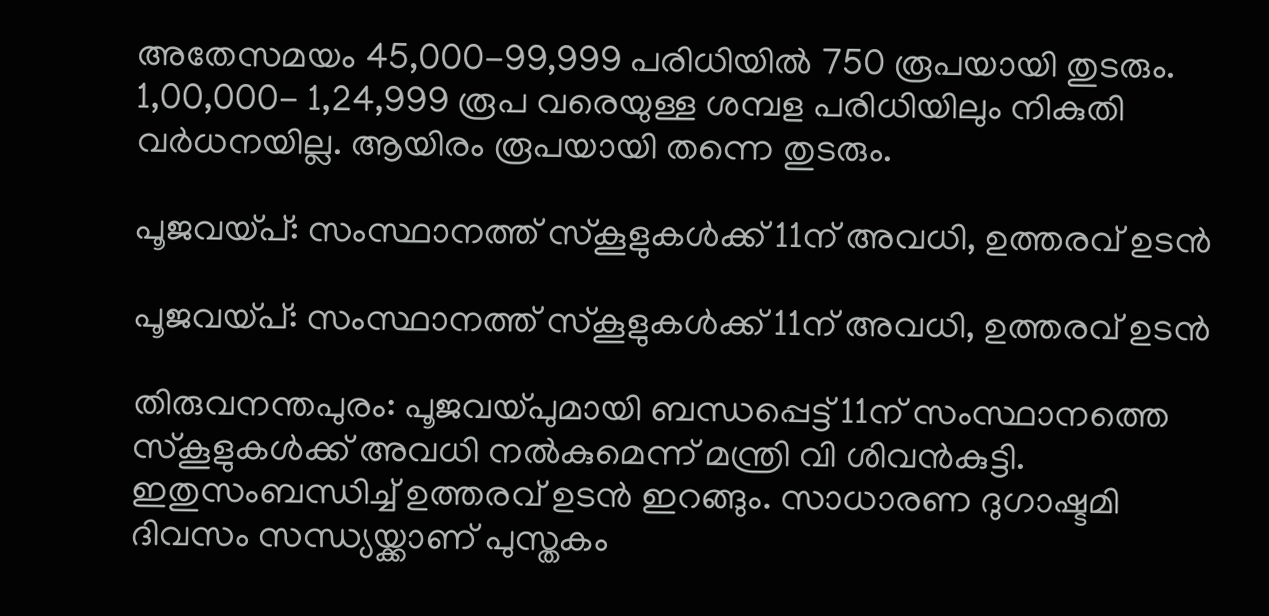അതേസമയം 45,000-99,999 പരിധിയില്‍ 750 രൂപയായി തുടരും. 1,00,000- 1,24,999 രൂപ വരെയുള്ള ശമ്പള പരിധിയിലും നികുതി വര്‍ധനയില്ല. ആയിരം രൂപയായി തന്നെ തുടരും.

പൂജവയ്പ്: സംസ്ഥാനത്ത് സ്‌കൂളുകള്‍ക്ക് 11ന് അവധി, ഉത്തരവ് ഉടന്‍

പൂജവയ്പ്: സംസ്ഥാനത്ത് സ്‌കൂളുകള്‍ക്ക് 11ന് അവധി, ഉത്തരവ് ഉടന്‍

തിരുവനന്തപുരം: പൂജവയ്പുമായി ബന്ധപ്പെട്ട് 11ന് സംസ്ഥാനത്തെ സ്‌കൂളുകള്‍ക്ക് അവധി നല്‍കുമെന്ന് മന്ത്രി വി ശിവന്‍കുട്ടി. ഇതുസംബന്ധിച്ച് ഉത്തരവ് ഉടന്‍ ഇറങ്ങും. സാധാരണ ദുഗാഷ്ടമി ദിവസം സന്ധ്യയ്ക്കാണ് പുസ്തകം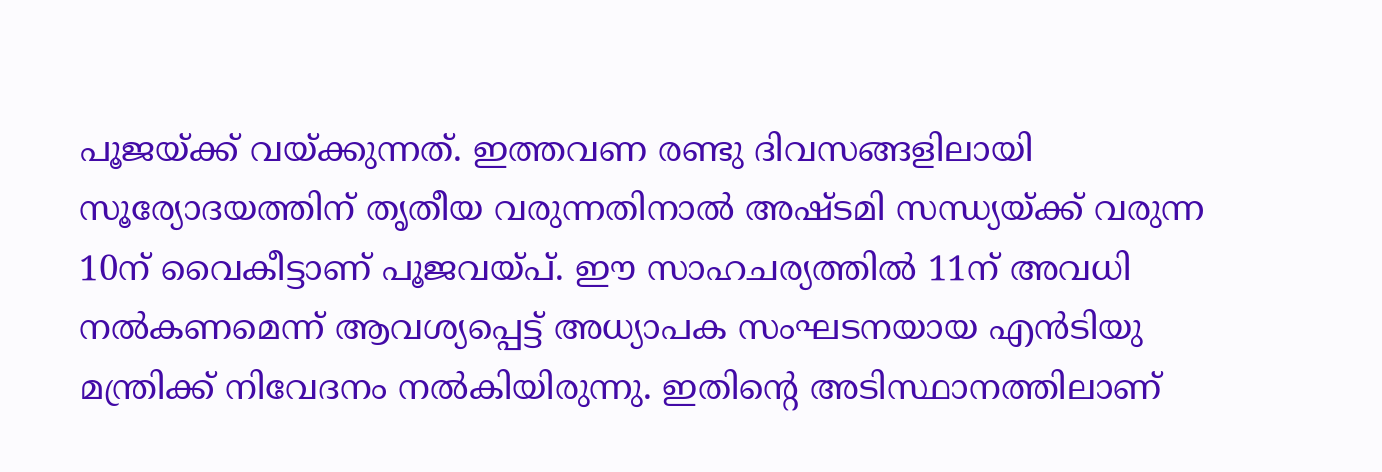പൂജയ്ക്ക് വയ്ക്കുന്നത്. ഇത്തവണ രണ്ടു ദിവസങ്ങളിലായി സൂര്യോദയത്തിന് തൃതീയ വരുന്നതിനാല്‍ അഷ്ടമി സന്ധ്യയ്ക്ക് വരുന്ന 10ന് വൈകീട്ടാണ് പൂജവയ്പ്. ഈ സാഹചര്യത്തില്‍ 11ന് അവധി നല്‍കണമെന്ന് ആവശ്യപ്പെട്ട് അധ്യാപക സംഘടനയായ എന്‍ടിയു മന്ത്രിക്ക് നിവേദനം നല്‍കിയിരുന്നു. ഇതിന്റെ അടിസ്ഥാനത്തിലാണ്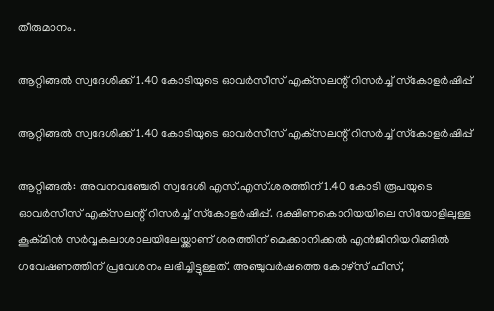തീരുമാനം.

ആറ്റിങ്ങല്‍ സ്വദേശിക്ക് 1.40 കോടിയുടെ ഓവര്‍സീസ് എക്‌സലന്റ് റിസര്‍ച്ച് സ്‌കോളര്‍ഷിപ്പ്

ആറ്റിങ്ങല്‍ സ്വദേശിക്ക് 1.40 കോടിയുടെ ഓവര്‍സീസ് എക്‌സലന്റ് റിസര്‍ച്ച് സ്‌കോളര്‍ഷിപ്പ്

ആറ്റിങ്ങല്‍: അവനവഞ്ചേരി സ്വദേശി എസ്.എസ്.ശരത്തിന് 1.40 കോടി രൂപയുടെ ഓവര്‍സീസ് എക്‌സലന്റ് റിസര്‍ച്ച് സ്‌കോളര്‍ഷിപ്പ്. ദക്ഷിണകൊറിയയിലെ സിയോളിലുള്ള കൂക്മിന്‍ സര്‍വ്വകലാശാലയിലേയ്ക്കാണ് ശരത്തിന് മെക്കാനിക്കല്‍ എന്‍ജിനിയറിങ്ങില്‍ ഗവേഷണത്തിന് പ്രവേശനം ലഭിച്ചിട്ടുള്ളത്. അഞ്ചുവര്‍ഷത്തെ കോഴ്‌സ് ഫീസ്,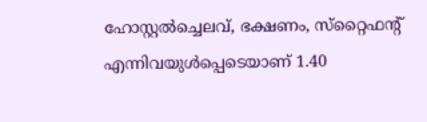ഹോസ്റ്റല്‍ച്ചെലവ്, ഭക്ഷണം, സ്‌റ്റൈഫന്റ് എന്നിവയുള്‍പ്പെടെയാണ് 1.40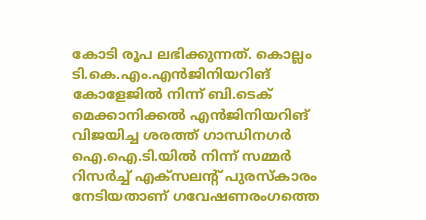കോടി രൂപ ലഭിക്കുന്നത്. കൊല്ലം ടി.കെ.എം.എന്‍ജിനിയറിങ് കോളേജില്‍ നിന്ന് ബി.ടെക് മെക്കാനിക്കല്‍ എന്‍ജിനിയറിങ് വിജയിച്ച ശരത്ത് ഗാന്ധിനഗര്‍ ഐ.ഐ.ടി.യില്‍ നിന്ന് സമ്മര്‍ റിസര്‍ച്ച് എക്‌സലന്റ് പുരസ്‌കാരം നേടിയതാണ് ഗവേഷണരംഗത്തെ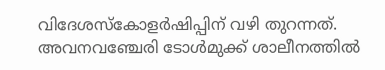വിദേശസ്‌കോളര്‍ഷിപ്പിന് വഴി തുറന്നത്. അവനവഞ്ചേരി ടോള്‍മുക്ക് ശാലീനത്തില്‍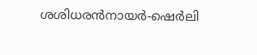ശശിധരന്‍നായര്‍-ഷെര്‍ലി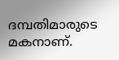ദമ്പതിമാരുടെ മകനാണ്.